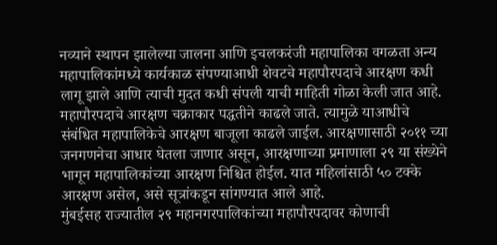नव्याने स्थापन झालेल्या जालना आणि इचलकरंजी महापालिका वगळता अन्य महापालिकांमध्ये कार्यकाळ संपण्याआधी शेवटचे महापौरपदाचे आरक्षण कधी लागू झाले आणि त्याची मुदत कधी संपली याची माहिती गोळा केली जात आहे. महापौरपदाचे आरक्षण चक्राकार पद्धतीने काढले जाते. त्यामुळे याआधीचे संबंधित महापालिकेचे आरक्षण बाजूला काढले जाईल. आरक्षणासाठी २०११ च्या जनगणनेचा आधार घेतला जाणार असून, आरक्षणाच्या प्रमाणाला २९ या संख्येने भागून महापालिकांच्या आरक्षण निश्चित होईल. यात महिलांसाठी ५० टक्के आरक्षण असेल, असे सूत्रांकडून सांगण्यात आले आहे.
मुंबईसह राज्यातील २९ महानगरपालिकांच्या महापौरपदावर कोणाची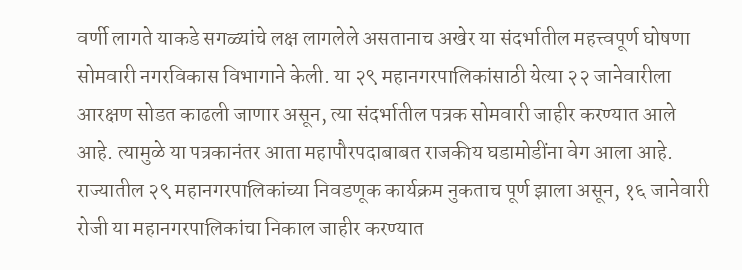वर्णी लागते याकडे सगळ्यांचे लक्ष लागलेले असतानाच अखेर या संदर्भातील महत्त्वपूर्ण घोषणा सोमवारी नगरविकास विभागाने केली. या २९ महानगरपालिकांसाठी येत्या २२ जानेवारीला आरक्षण सोडत काढली जाणार असून, त्या संदर्भातील पत्रक सोमवारी जाहीर करण्यात आले आहे. त्यामुळे या पत्रकानंतर आता महापौरपदाबाबत राजकीय घडामोडींना वेग आला आहे.
राज्यातील २९ महानगरपालिकांच्या निवडणूक कार्यक्रम नुकताच पूर्ण झाला असून, १६ जानेवारी रोजी या महानगरपालिकांचा निकाल जाहीर करण्यात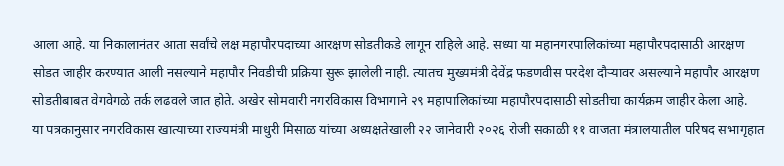आला आहे. या निकालानंतर आता सर्वांचे लक्ष महापौरपदाच्या आरक्षण सोडतीकडे लागून राहिले आहे. सध्या या महानगरपालिकांच्या महापौरपदासाठी आरक्षण सोडत जाहीर करण्यात आली नसल्याने महापौर निवडीची प्रक्रिया सुरू झालेली नाही. त्यातच मुख्यमंत्री देवेंद्र फडणवीस परदेश दौऱ्यावर असल्याने महापौर आरक्षण सोडतीबाबत वेगवेगळे तर्क लढवले जात होते. अखेर सोमवारी नगरविकास विभागाने २९ महापालिकांच्या महापौरपदासाठी सोडतीचा कार्यक्रम जाहीर केला आहे.
या पत्रकानुसार नगरविकास खात्याच्या राज्यमंत्री माधुरी मिसाळ यांच्या अध्यक्षतेखाली २२ जानेवारी २०२६ रोजी सकाळी ११ वाजता मंत्रालयातील परिषद सभागृहात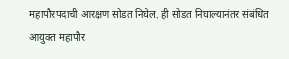महापौरपदाची आरक्षण सोडत निघेल. ही सोडत निघाल्यानंतर संबंधित आयुक्त महापौर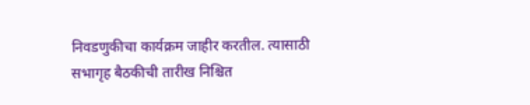निवडणुकीचा कार्यक्रम जाहीर करतील. त्यासाठी सभागृह बैठकीची तारीख निश्चित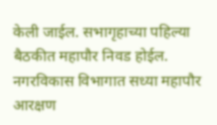केली जाईल. सभागृहाच्या पहिल्या बैठकीत महापौर निवड होईल. नगरविकास विभागात सध्या महापौर आरक्षण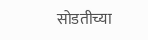सोडतीच्या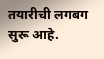तयारीची लगबग सुरू आहे.